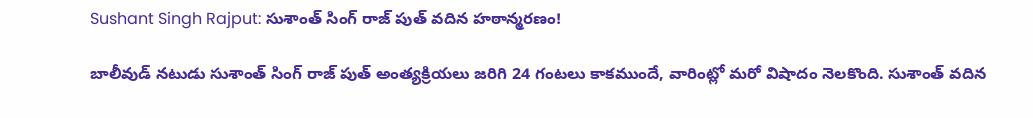Sushant Singh Rajput: సుశాంత్ సింగ్ రాజ్ పుత్ వదిన హఠాన్మరణం!

బాలీవుడ్ నటుడు సుశాంత్ సింగ్ రాజ్ పుత్ అంత్యక్రియలు జరిగి 24 గంటలు కాకముందే, వారింట్లో మరో విషాదం నెలకొంది. సుశాంత్ వదిన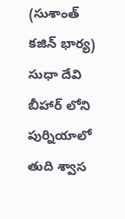(సుశాంత్ కజిన్ భార్య) సుధా దేవి బీహార్ లోని పుర్నియాలో తుది శ్వాస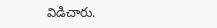విడిచారు.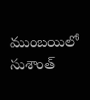ముంబయిలో సుశాంత్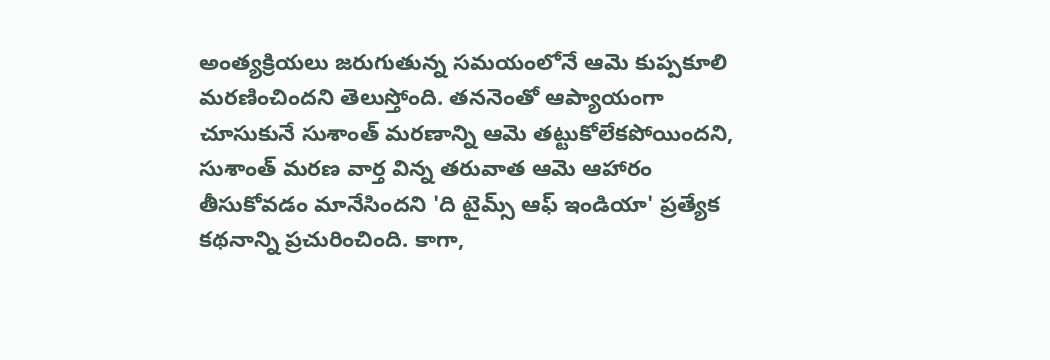అంత్యక్రియలు జరుగుతున్న సమయంలోనే ఆమె కుప్పకూలి మరణించిందని తెలుస్తోంది. తననెంతో ఆప్యాయంగా చూసుకునే సుశాంత్ మరణాన్ని ఆమె తట్టుకోలేకపోయిందని, సుశాంత్ మరణ వార్త విన్న తరువాత ఆమె ఆహారం తీసుకోవడం మానేసిందని 'ది టైమ్స్ ఆఫ్ ఇండియా' ప్రత్యేక కథనాన్ని ప్రచురించింది. కాగా,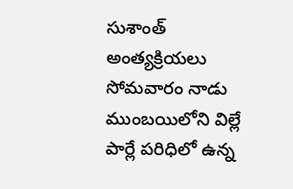సుశాంత్ అంత్యక్రియలు సోమవారం నాడు ముంబయిలోని విల్లే పార్లే పరిధిలో ఉన్న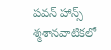పవన్ హాన్స్ శ్మశానవాటికలో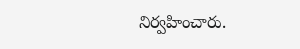నిర్వహించారు.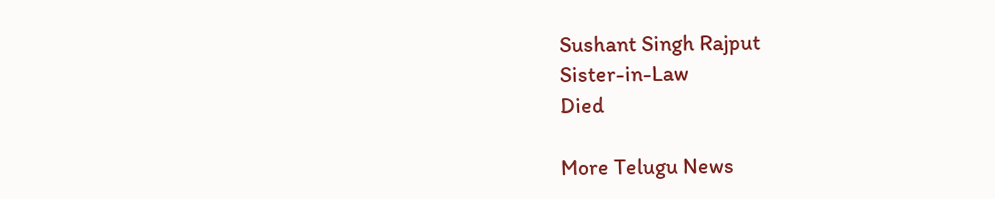Sushant Singh Rajput
Sister-in-Law
Died

More Telugu News